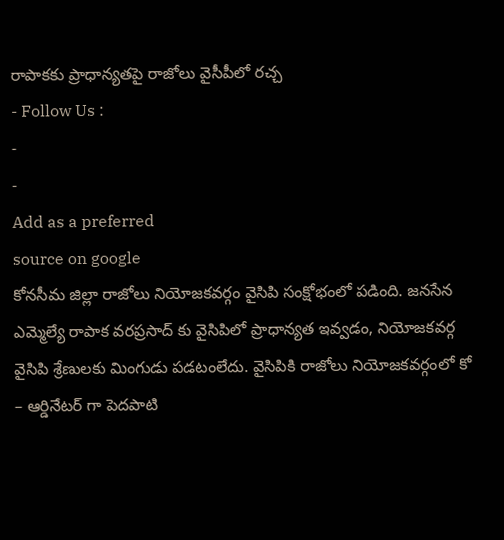రాపాకకు ప్రాధాన్యతపై రాజోలు వైసీపీలో రచ్చ
- Follow Us :
-
-
Add as a preferred
source on google
కోనసీమ జిల్లా రాజోలు నియోజకవర్గం వైసిపి సంక్షోభంలో పడింది. జనసేన ఎమ్మెల్యే రాపాక వరప్రసాద్ కు వైసిపిలో ప్రాధాన్యత ఇవ్వడం, నియోజకవర్గ వైసిపి శ్రేణులకు మింగుడు పడటంలేదు. వైసిపికి రాజోలు నియోజకవర్గంలో కో – ఆర్డినేటర్ గా పెదపాటి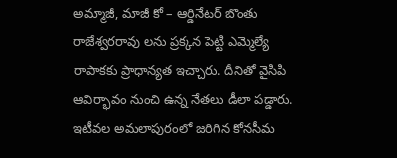అమ్మాజీ, మాజీ కో – ఆర్డినేటర్ బొంతు రాజేశ్వరరావు లను ప్రక్కన పెట్టి ఎమ్మెల్యే రాపాకకు ప్రాధాన్యత ఇచ్చారు. దీనితో వైసిపి ఆవిర్భావం నుంచి ఉన్న నేతలు డీలా పడ్డారు. ఇటీవల అమలాపురంలో జరిగిన కోనసీమ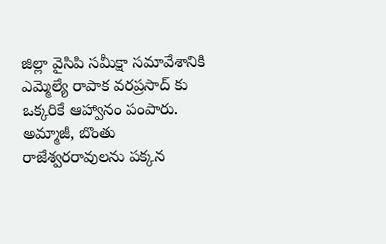జిల్లా వైసిపి సమీక్షా సమావేశానికి ఎమ్మెల్యే రాపాక వరప్రసాద్ కు ఒక్కరికే ఆహ్వానం పంపారు. అమ్మాజీ, బొంతు రాజేశ్వరరావులను పక్కన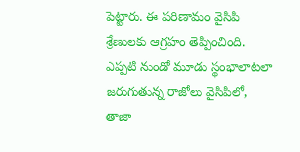పెట్టారు. ఈ పరిణామం వైసిపి శ్రేణులకు ఆగ్రహం తెప్పించింది. ఎప్పటి నుండో మూడు స్థంభాలాటలా జరుగుతున్న రాజోలు వైసిపిలో, తాజా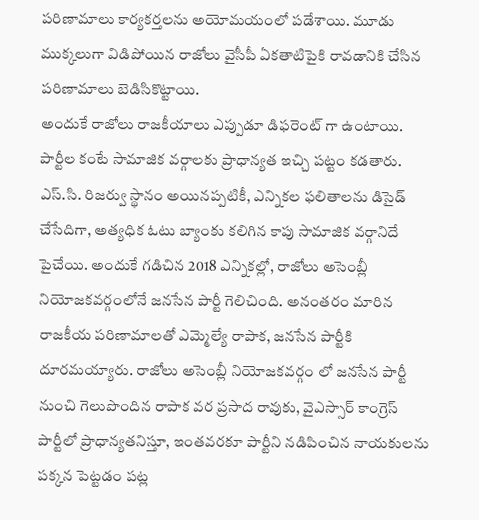పరిణామాలు కార్యకర్తలను అయోమయంలో పడేశాయి. మూడు ముక్కలుగా విడిపోయిన రాజోలు వైసీపీ ఏకతాటిపైకి రావడానికి చేసిన పరిణామాలు బెడిసికొట్టాయి.
అందుకే రాజోలు రాజకీయాలు ఎప్పుడూ డిఫరెంట్ గా ఉంటాయి. పార్టీల కంటే సామాజిక వర్గాలకు ప్రాధాన్యత ఇచ్చి పట్టం కడతారు. ఎస్.సి. రిజర్వు స్థానం అయినప్పటికీ, ఎన్నికల ఫలితాలను డిసైడ్ చేసేదిగా, అత్యధిక ఓటు బ్యాంకు కలిగిన కాపు సామాజిక వర్గానిదే పైచేయి. అందుకే గడిచిన 2018 ఎన్నికల్లో, రాజోలు అసెంబ్లీ నియోజకవర్గంలోనే జనసేన పార్టీ గెలిచింది. అనంతరం మారిన రాజకీయ పరిణామాలతో ఎమ్మెల్యే రాపాక, జనసేన పార్టీకి దూరమయ్యారు. రాజోలు అసెంబ్లీ నియోజకవర్గం లో జనసేన పార్టీ నుంచి గెలుపొందిన రాపాక వర ప్రసాద రావుకు, వైఎస్సార్ కాంగ్రెస్ పార్టీలో ప్రాధాన్యతనిస్తూ, ఇంతవరకూ పార్టీని నడిపించిన నాయకులను పక్కన పెట్టడం పట్ల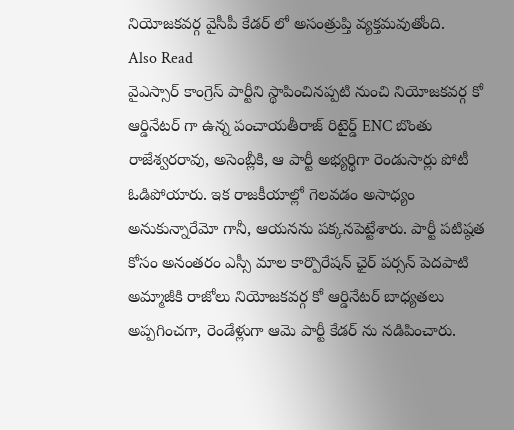నియోజకవర్గ వైసీపీ కేడర్ లో అసంత్రుప్తి వ్యక్తమవుతోంది.
Also Read
వైఎస్సార్ కాంగ్రెస్ పార్టీని స్థాపించినప్పటి నుంచి నియోజకవర్గ కో ఆర్డినేటర్ గా ఉన్న పంచాయతీరాజ్ రిటైర్డ్ ENC బొంతు రాజేశ్వరరావు, అసెంబ్లీకి, ఆ పార్టీ అభ్యర్థిగా రెండుసార్లు పోటీ ఓడిపోయారు. ఇక రాజకీయాల్లో గెలవడం అసాధ్యం అనుకున్నారేమో గానీ, ఆయనను పక్కనపెట్టేశారు. పార్టీ పటిష్ఠత కోసం అనంతరం ఎస్సీ మాల కార్పొరేషన్ ఛైర్ పర్సన్ పెదపాటి అమ్మాజీకి రాజోలు నియోజకవర్గ కో ఆర్డినేటర్ బాధ్యతలు అప్పగించగా, రెండేళ్లుగా ఆమె పార్టీ కేడర్ ను నడిపించారు.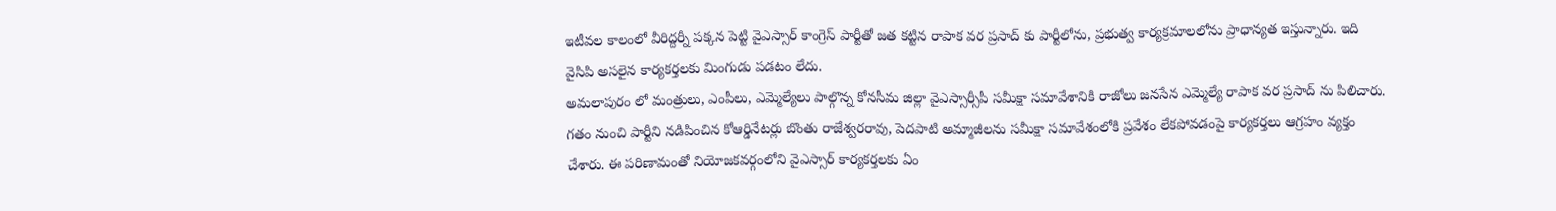ఇటీవల కాలంలో వీరిద్దర్నీ పక్కన పెట్టి వైఎస్సార్ కాంగ్రెస్ పార్టీతో జత కట్టిన రాపాక వర ప్రసాద్ కు పార్టీలోను, ప్రభుత్వ కార్యక్రమాలలోను ప్రాధాన్యత ఇస్తున్నారు. ఇది వైసిపి అసలైన కార్యకర్తలకు మింగుడు పడటం లేదు.
అమలాపురం లో మంత్రులు, ఎంపీలు, ఎమ్మెల్యేలు పాల్గొన్న కోనసీమ జిల్లా వైఎస్సార్సీపీ సమీక్షా సమావేశానికి రాజోలు జనసేన ఎమ్మెల్యే రాపాక వర ప్రసాద్ ను పిలిచారు. గతం నుంచి పార్టీని నడిపించిన కోఆర్డినేటర్లు బొంతు రాజేశ్వరరావు, పెదపాటి అమ్మాజీలను సమీక్షా సమావేశంలోకి ప్రవేశం లేకపోవడంపై కార్యకర్తలు ఆగ్రహం వ్యక్తం చేశారు. ఈ పరిణామంతో నియోజకవర్గంలోని వైఎస్సార్ కార్యకర్తలకు ఏం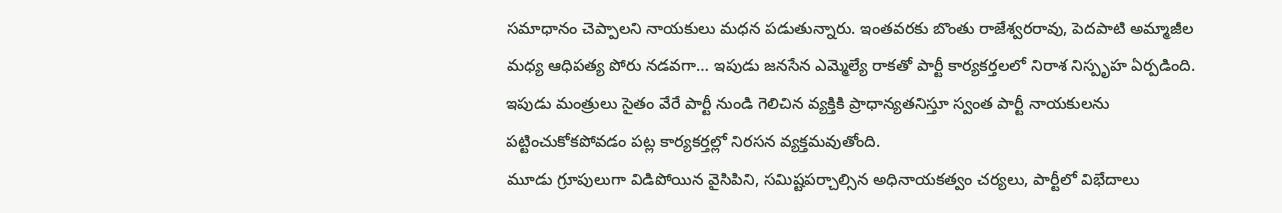సమాధానం చెప్పాలని నాయకులు మధన పడుతున్నారు. ఇంతవరకు బొంతు రాజేశ్వరరావు, పెదపాటి అమ్మాజీల మధ్య ఆధిపత్య పోరు నడవగా… ఇపుడు జనసేన ఎమ్మెల్యే రాకతో పార్టీ కార్యకర్తలలో నిరాశ నిస్పృహ ఏర్పడింది. ఇపుడు మంత్రులు సైతం వేరే పార్టీ నుండి గెలిచిన వ్యక్తికి ప్రాధాన్యతనిస్తూ స్వంత పార్టీ నాయకులను పట్టించుకోకపోవడం పట్ల కార్యకర్తల్లో నిరసన వ్యక్తమవుతోంది.
మూడు గ్రూపులుగా విడిపోయిన వైసిపిని, సమిష్టపర్చాల్సిన అధినాయకత్వం చర్యలు, పార్టీలో విభేదాలు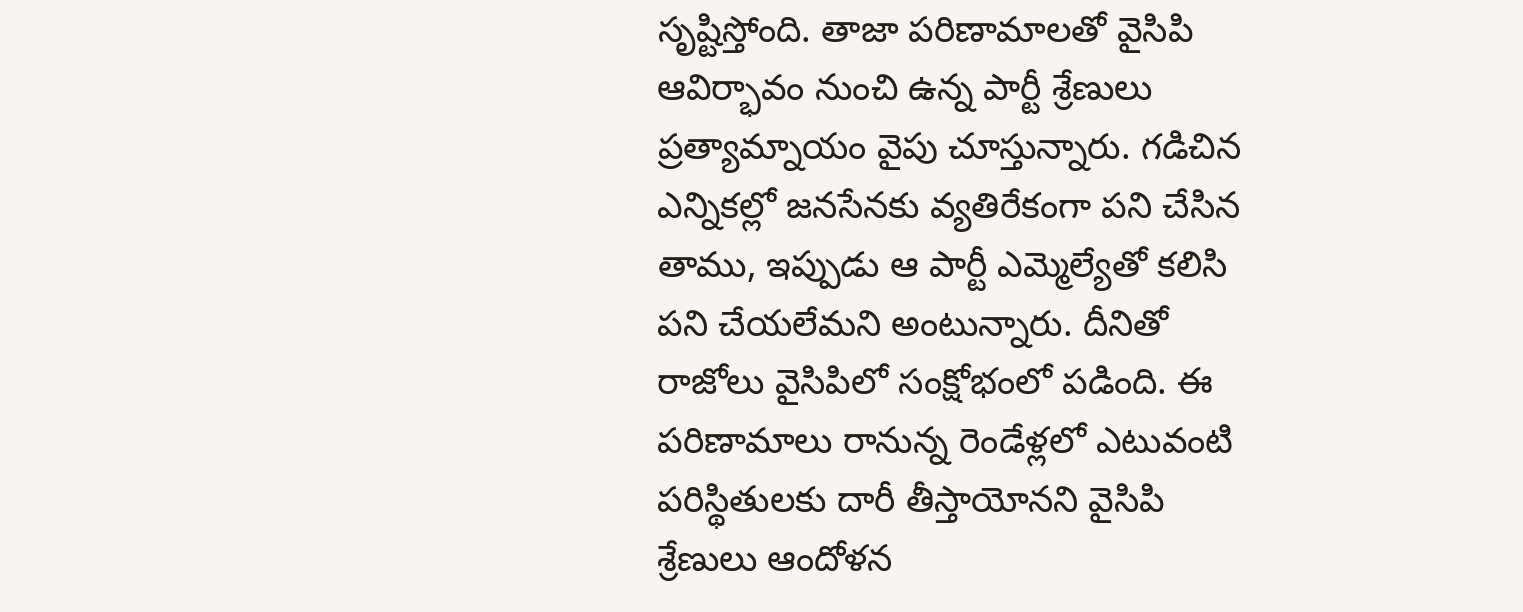సృష్టిస్తోంది. తాజా పరిణామాలతో వైసిపి ఆవిర్భావం నుంచి ఉన్న పార్టీ శ్రేణులు ప్రత్యామ్నాయం వైపు చూస్తున్నారు. గడిచిన ఎన్నికల్లో జనసేనకు వ్యతిరేకంగా పని చేసిన తాము, ఇప్పుడు ఆ పార్టీ ఎమ్మెల్యేతో కలిసి పని చేయలేమని అంటున్నారు. దీనితో రాజోలు వైసిపిలో సంక్షోభంలో పడింది. ఈ పరిణామాలు రానున్న రెండేళ్లలో ఎటువంటి పరిస్థితులకు దారీ తీస్తాయోనని వైసిపి శ్రేణులు ఆందోళన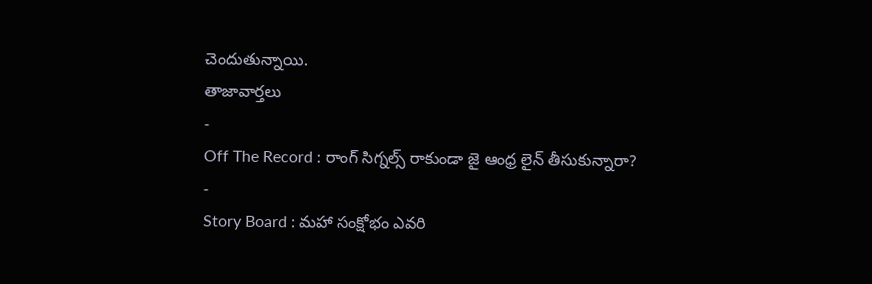చెందుతున్నాయి.
తాజావార్తలు
-
Off The Record : రాంగ్ సిగ్నల్స్ రాకుండా జై ఆంధ్ర లైన్ తీసుకున్నారా?
-
Story Board : మహా సంక్షోభం ఎవరి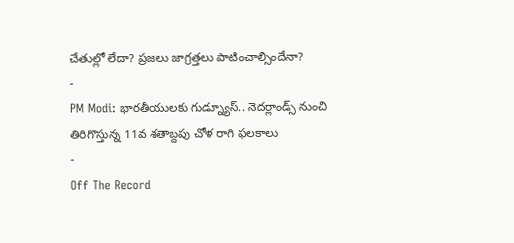చేతుల్లో లేదా? ప్రజలు జాగ్రత్తలు పాటించాల్సిందేనా?
-
PM Modi: భారతీయులకు గుడ్న్యూస్.. నెదర్లాండ్స్ నుంచి తిరిగొస్తున్న 11వ శతాబ్దపు చోళ రాగి ఫలకాలు
-
Off The Record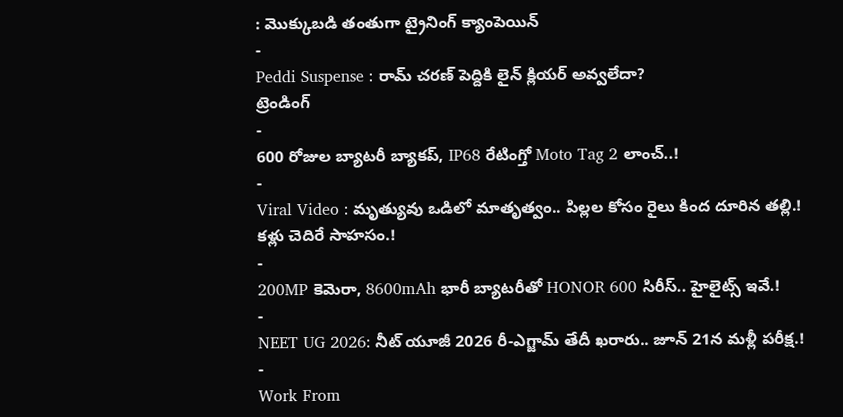: మొక్కుబడి తంతుగా ట్రైనింగ్ క్యాంపెయిన్
-
Peddi Suspense : రామ్ చరణ్ పెద్దికి లైన్ క్లియర్ అవ్వలేదా?
ట్రెండింగ్
-
600 రోజుల బ్యాటరీ బ్యాకప్, IP68 రేటింగ్తో Moto Tag 2 లాంచ్..!
-
Viral Video : మృత్యువు ఒడిలో మాతృత్వం.. పిల్లల కోసం రైలు కింద దూరిన తల్లి.! కళ్లు చెదిరే సాహసం.!
-
200MP కెమెరా, 8600mAh భారీ బ్యాటరీతో HONOR 600 సిరీస్.. హైలైట్స్ ఇవే.!
-
NEET UG 2026: నీట్ యూజీ 2026 రీ-ఎగ్జామ్ తేదీ ఖరారు.. జూన్ 21న మళ్లీ పరీక్ష.!
-
Work From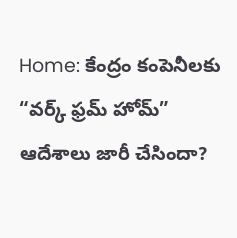Home: కేంద్రం కంపెనీలకు “వర్క్ ఫ్రమ్ హోమ్” ఆదేశాలు జారీ చేసిందా?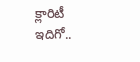క్లారిటీ ఇదిగో..